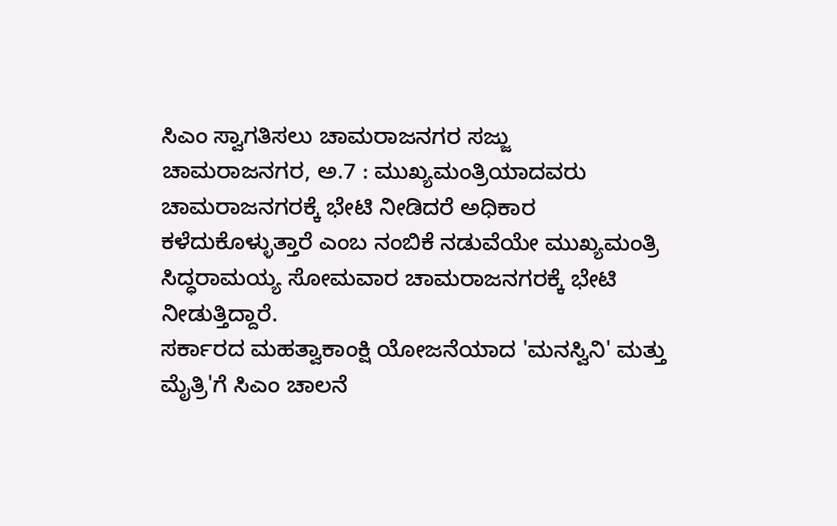ಸಿಎಂ ಸ್ವಾಗತಿಸಲು ಚಾಮರಾಜನಗರ ಸಜ್ಜು
ಚಾಮರಾಜನಗರ, ಅ.7 : ಮುಖ್ಯಮಂತ್ರಿಯಾದವರು ಚಾಮರಾಜನಗರಕ್ಕೆ ಭೇಟಿ ನೀಡಿದರೆ ಅಧಿಕಾರ ಕಳೆದುಕೊಳ್ಳುತ್ತಾರೆ ಎಂಬ ನಂಬಿಕೆ ನಡುವೆಯೇ ಮುಖ್ಯಮಂತ್ರಿ ಸಿದ್ಧರಾಮಯ್ಯ ಸೋಮವಾರ ಚಾಮರಾಜನಗರಕ್ಕೆ ಭೇಟಿ ನೀಡುತ್ತಿದ್ದಾರೆ.
ಸರ್ಕಾರದ ಮಹತ್ವಾಕಾಂಕ್ಷಿ ಯೋಜನೆಯಾದ 'ಮನಸ್ವಿನಿ' ಮತ್ತು ಮೈತ್ರಿ'ಗೆ ಸಿಎಂ ಚಾಲನೆ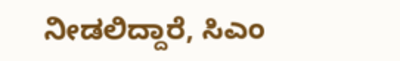ನೀಡಲಿದ್ದಾರೆ, ಸಿಎಂ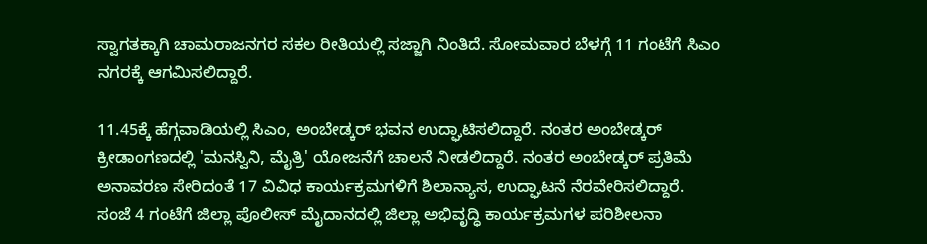ಸ್ವಾಗತಕ್ಕಾಗಿ ಚಾಮರಾಜನಗರ ಸಕಲ ರೀತಿಯಲ್ಲಿ ಸಜ್ಜಾಗಿ ನಿಂತಿದೆ. ಸೋಮವಾರ ಬೆಳಗ್ಗೆ 11 ಗಂಟೆಗೆ ಸಿಎಂ ನಗರಕ್ಕೆ ಆಗಮಿಸಲಿದ್ದಾರೆ.

11.45ಕ್ಕೆ ಹೆಗ್ಗವಾಡಿಯಲ್ಲಿ ಸಿಎಂ, ಅಂಬೇಡ್ಕರ್ ಭವನ ಉದ್ಘಾಟಿಸಲಿದ್ದಾರೆ. ನಂತರ ಅಂಬೇಡ್ಕರ್ ಕ್ರೀಡಾಂಗಣದಲ್ಲಿ 'ಮನಸ್ವಿನಿ, ಮೈತ್ರಿ' ಯೋಜನೆಗೆ ಚಾಲನೆ ನೀಡಲಿದ್ದಾರೆ. ನಂತರ ಅಂಬೇಡ್ಕರ್ ಪ್ರತಿಮೆ ಅನಾವರಣ ಸೇರಿದಂತೆ 17 ವಿವಿಧ ಕಾರ್ಯಕ್ರಮಗಳಿಗೆ ಶಿಲಾನ್ಯಾಸ, ಉದ್ಘಾಟನೆ ನೆರವೇರಿಸಲಿದ್ದಾರೆ.
ಸಂಜೆ 4 ಗಂಟೆಗೆ ಜಿಲ್ಲಾ ಪೊಲೀಸ್ ಮೈದಾನದಲ್ಲಿ ಜಿಲ್ಲಾ ಅಭಿವೃದ್ಧಿ ಕಾರ್ಯಕ್ರಮಗಳ ಪರಿಶೀಲನಾ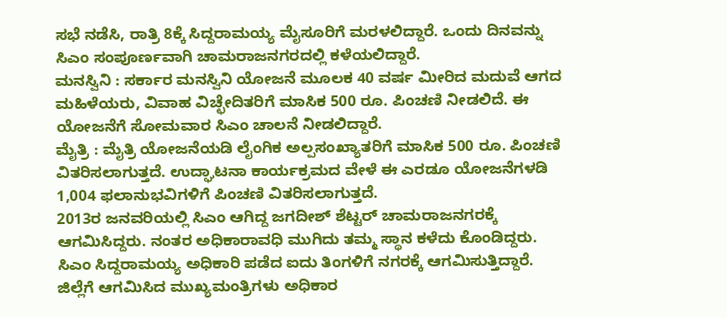ಸಭೆ ನಡೆಸಿ, ರಾತ್ರಿ 8ಕ್ಕೆ ಸಿದ್ದರಾಮಯ್ಯ ಮೈಸೂರಿಗೆ ಮರಳಲಿದ್ದಾರೆ. ಒಂದು ದಿನವನ್ನು ಸಿಎಂ ಸಂಪೂರ್ಣವಾಗಿ ಚಾಮರಾಜನಗರದಲ್ಲಿ ಕಳೆಯಲಿದ್ದಾರೆ.
ಮನಸ್ವಿನಿ : ಸರ್ಕಾರ ಮನಸ್ವಿನಿ ಯೋಜನೆ ಮೂಲಕ 40 ವರ್ಷ ಮೀರಿದ ಮದುವೆ ಆಗದ ಮಹಿಳೆಯರು, ವಿವಾಹ ವಿಚ್ಛೇದಿತರಿಗೆ ಮಾಸಿಕ 500 ರೂ. ಪಿಂಚಣಿ ನೀಡಲಿದೆ. ಈ ಯೋಜನೆಗೆ ಸೋಮವಾರ ಸಿಎಂ ಚಾಲನೆ ನೀಡಲಿದ್ದಾರೆ.
ಮೈತ್ರಿ : ಮೈತ್ರಿ ಯೋಜನೆಯಡಿ ಲೈಂಗಿಕ ಅಲ್ಪಸಂಖ್ಯಾತರಿಗೆ ಮಾಸಿಕ 500 ರೂ. ಪಿಂಚಣಿ ವಿತರಿಸಲಾಗುತ್ತದೆ. ಉದ್ಘಾಟನಾ ಕಾರ್ಯಕ್ರಮದ ವೇಳೆ ಈ ಎರಡೂ ಯೋಜನೆಗಳಡಿ 1,004 ಫಲಾನುಭವಿಗಳಿಗೆ ಪಿಂಚಣಿ ವಿತರಿಸಲಾಗುತ್ತದೆ.
2013ರ ಜನವರಿಯಲ್ಲಿ ಸಿಎಂ ಆಗಿದ್ದ ಜಗದೀಶ್ ಶೆಟ್ಟರ್ ಚಾಮರಾಜನಗರಕ್ಕೆ ಆಗಮಿಸಿದ್ದರು. ನಂತರ ಅಧಿಕಾರಾವಧಿ ಮುಗಿದು ತಮ್ಮ ಸ್ಥಾನ ಕಳೆದು ಕೊಂಡಿದ್ದರು. ಸಿಎಂ ಸಿದ್ದರಾಮಯ್ಯ ಅಧಿಕಾರಿ ಪಡೆದ ಐದು ತಿಂಗಳಿಗೆ ನಗರಕ್ಕೆ ಆಗಮಿಸುತ್ತಿದ್ದಾರೆ.
ಜಿಲ್ಲೆಗೆ ಆಗಮಿಸಿದ ಮುಖ್ಯಮಂತ್ರಿಗಳು ಅಧಿಕಾರ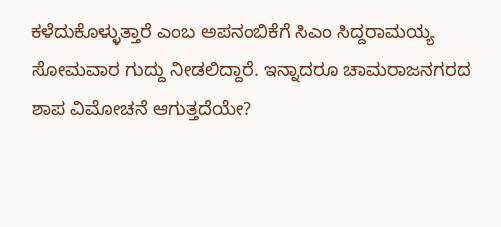ಕಳೆದುಕೊಳ್ಳುತ್ತಾರೆ ಎಂಬ ಅಪನಂಬಿಕೆಗೆ ಸಿಎಂ ಸಿದ್ದರಾಮಯ್ಯ ಸೋಮವಾರ ಗುದ್ದು ನೀಡಲಿದ್ದಾರೆ. ಇನ್ನಾದರೂ ಚಾಮರಾಜನಗರದ ಶಾಪ ವಿಮೋಚನೆ ಆಗುತ್ತದೆಯೇ?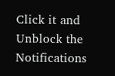Click it and Unblock the Notifications